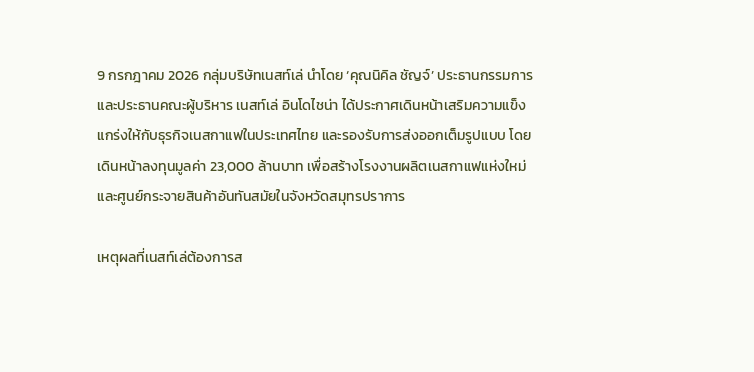9 กรกฎาคม 2026 กลุ่มบริษัทเนสท์เล่ นำโดย ‘คุณนิคิล ชัญจ์’ ประธานกรรมการและประธานคณะผู้บริหาร เนสท์เล่ อินโดไชน่า ได้ประกาศเดินหน้าเสริมความแข็งแกร่งให้กับธุรกิจเนสกาแฟในประเทศไทย และรองรับการส่งออกเต็มรูปแบบ โดยเดินหน้าลงทุนมูลค่า 23,000 ล้านบาท เพื่อสร้างโรงงานผลิตเนสกาแฟแห่งใหม่และศูนย์กระจายสินค้าอันทันสมัยในจังหวัดสมุทรปราการ

เหตุผลที่เนสท์เล่ต้องการส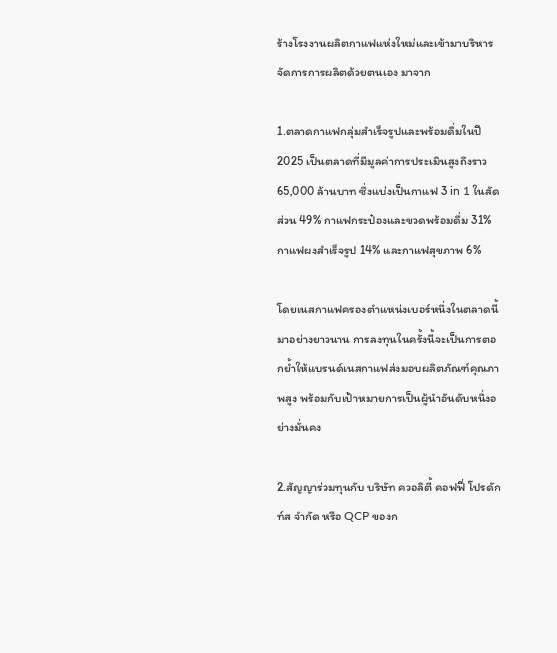ร้างโรงงานผลิตกาแฟแห่งใหม่และเข้ามาบริหารจัดการการผลิตด้วยตนเอง มาจาก

1.ตลาดกาแฟกลุ่มสำเร็จรูปและพร้อมดื่มในปี 2025 เป็นตลาดที่มีมูลค่าการประเมินสูงถึงราว 65,000 ล้านบาท ซึ่งแบ่งเป็นกาแฟ 3 in 1 ในสัดส่วน 49% กาแฟกระป๋องและขวดพร้อมดื่ม 31% กาแฟผงสำเร็จรูป 14% และกาแฟสุขภาพ 6%

โดยเนสกาแฟครองตำแหน่งเบอร์หนึ่งในตลาดนี้มาอย่างยาวนาน การลงทุนในครั้งนี้จะเป็นการตอกย้ำให้แบรนด์เนสกาแฟส่งมอบผลิตภัณฑ์คุณภาพสูง พร้อมกับเป้าหมายการเป็นผู้นำอันดับหนึ่งอย่างมั่นคง

2.สัญญาร่วมทุนกับ บริษัท ควอลิตี้ คอฟฟี่ โปรดักท์ส จำกัด หรือ QCP ของก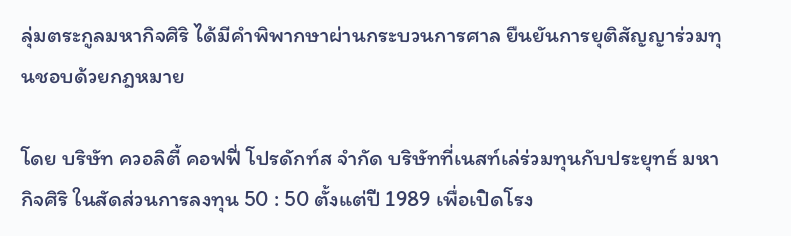ลุ่มตระกูลมหากิจศิริ ได้มีคำพิพากษาผ่านกระบวนการศาล ยืนยันการยุติสัญญาร่วมทุนชอบด้วยกฎหมาย

โดย บริษัท ควอลิตี้ คอฟฟี่ โปรดักท์ส จำกัด บริษัทที่เนสท์เล่ร่วมทุนกับประยุทธ์ มหากิจศิริ ในสัดส่วนการลงทุน 50 : 50 ตั้งแต่ปี 1989 เพื่อเปิดโรง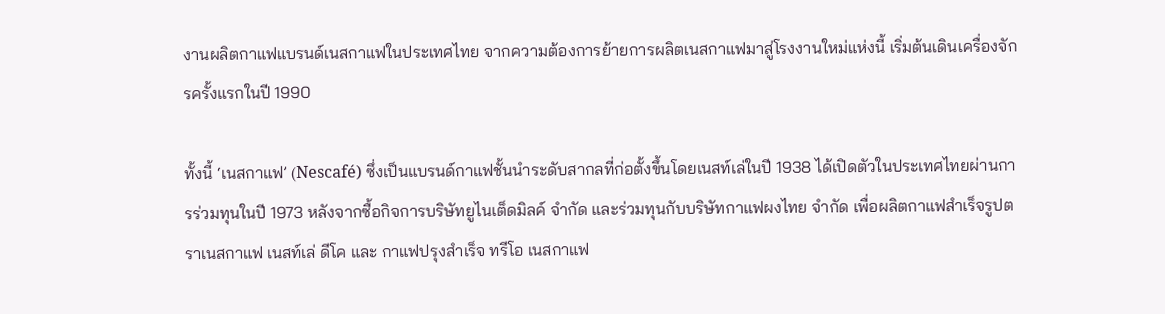งานผลิตกาแฟแบรนด์เนสกาแฟในประเทศไทย จากความต้องการย้ายการผลิตเนสกาแฟมาสู่โรงงานใหม่แห่งนี้ เริ่มต้นเดินเครื่องจักรครั้งแรกในปี 1990

ทั้งนี้ ‘เนสกาแฟ’ (Nescafé) ซึ่งเป็นแบรนด์กาแฟชั้นนำระดับสากลที่ก่อตั้งขึ้นโดยเนสท์เล่ในปี 1938 ได้เปิดตัวในประเทศไทยผ่านการร่วมทุนในปี 1973 หลังจากซื้อกิจการบริษัทยูไนเต็ดมิลค์ จำกัด และร่วมทุนกับบริษัทกาแฟผงไทย จำกัด เพื่อผลิตกาแฟสำเร็จรูปตราเนสกาแฟ เนสท์เล่ ดีโค และ กาแฟปรุงสำเร็จ ทรีโอ เนสกาแฟ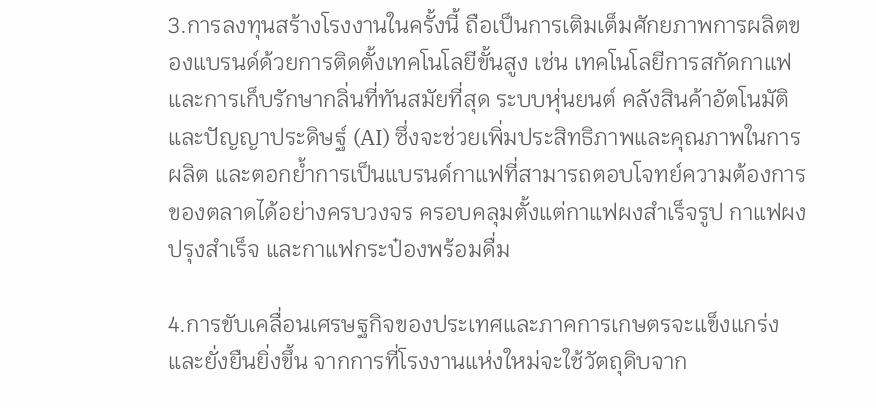3.การลงทุนสร้างโรงงานในครั้งนี้ ถือเป็นการเติมเต็มศักยภาพการผลิตของแบรนด์ด้วยการติดตั้งเทคโนโลยีขั้นสูง เช่น เทคโนโลยีการสกัดกาแฟและการเก็บรักษากลิ่นที่ทันสมัยที่สุด ระบบหุ่นยนต์ คลังสินค้าอัตโนมัติ และปัญญาประดิษฐ์ (AI) ซึ่งจะช่วยเพิ่มประสิทธิภาพและคุณภาพในการผลิต และตอกย้ำการเป็นแบรนด์กาแฟที่สามารถตอบโจทย์ความต้องการของตลาดได้อย่างครบวงจร ครอบคลุมตั้งแต่กาแฟผงสำเร็จรูป กาแฟผงปรุงสำเร็จ และกาแฟกระป๋องพร้อมดื่ม

4.การขับเคลื่อนเศรษฐกิจของประเทศและภาคการเกษตรจะแข็งแกร่งและยั่งยืนยิ่งขึ้น จากการที่โรงงานแห่งใหม่จะใช้วัตถุดิบจาก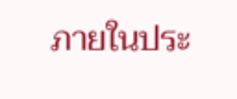ภายในประ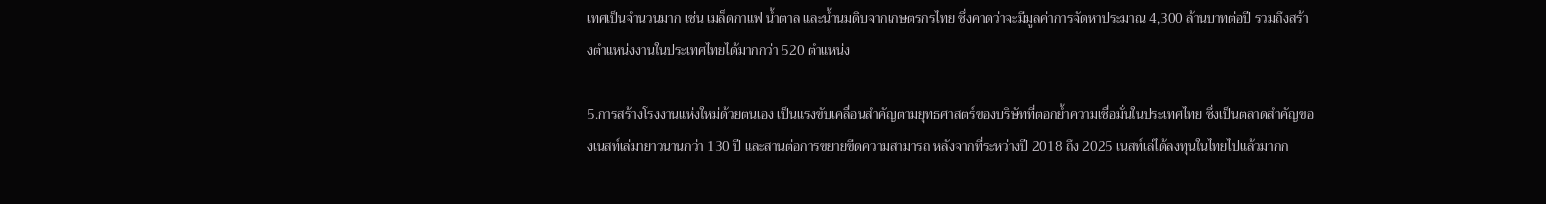เทศเป็นจำนวนมาก เช่น เมล็ดกาแฟ น้ำตาล และน้ำนมดิบจากเกษตรกรไทย ซึ่งคาดว่าจะมีมูลค่าการจัดหาประมาณ 4,300 ล้านบาทต่อปี รวมถึงสร้างตำแหน่งงานในประเทศไทยได้มากกว่า 520 ตำแหน่ง

5.การสร้างโรงงานแห่งใหม่ด้วยตนเอง เป็นแรงขับเคลื่อนสำคัญตามยุทธศาสตร์ของบริษัทที่ตอกย้ำความเชื่อมั่นในประเทศไทย ซึ่งเป็นตลาดสำคัญของเนสท์เล่มายาวนานกว่า 130 ปี และสานต่อการขยายขีดความสามารถ หลังจากที่ระหว่างปี 2018 ถึง 2025 เนสท์เล่ได้ลงทุนในไทยไปแล้วมากก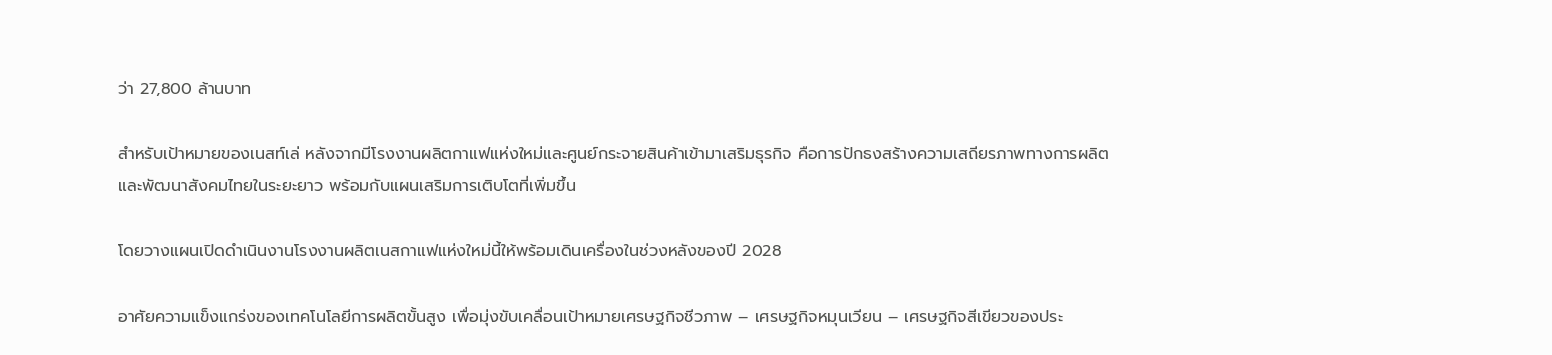ว่า 27,800 ล้านบาท

สำหรับเป้าหมายของเนสท์เล่ หลังจากมีโรงงานผลิตกาแฟแห่งใหม่และศูนย์กระจายสินค้าเข้ามาเสริมธุรกิจ คือการปักธงสร้างความเสถียรภาพทางการผลิตและพัฒนาสังคมไทยในระยะยาว พร้อมกับแผนเสริมการเติบโตที่เพิ่มขึ้น

โดยวางแผนเปิดดำเนินงานโรงงานผลิตเนสกาแฟแห่งใหม่นี้ให้พร้อมเดินเครื่องในช่วงหลังของปี 2028

อาศัยความแข็งแกร่งของเทคโนโลยีการผลิตขั้นสูง เพื่อมุ่งขับเคลื่อนเป้าหมายเศรษฐกิจชีวภาพ – เศรษฐกิจหมุนเวียน – เศรษฐกิจสีเขียวของประ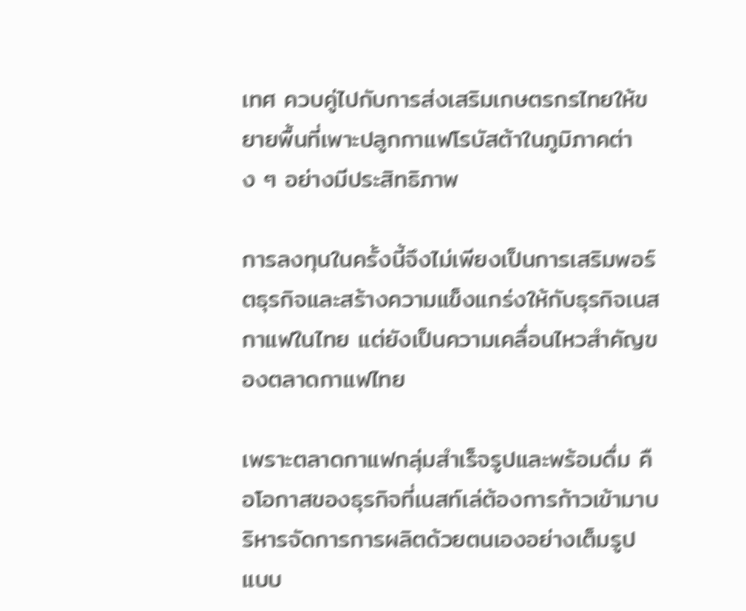เทศ ควบคู่ไปกับการส่งเสริมเกษตรกรไทยให้ขยายพื้นที่เพาะปลูกกาแฟโรบัสต้าในภูมิภาคต่าง ๆ อย่างมีประสิทธิภาพ

การลงทุนในครั้งนี้จึงไม่เพียงเป็นการเสริมพอร์ตธุรกิจและสร้างความแข็งแกร่งให้กับธุรกิจเนสกาแฟในไทย แต่ยังเป็นความเคลื่อนไหวสำคัญของตลาดกาแฟไทย

เพราะตลาดกาแฟกลุ่มสำเร็จรูปและพร้อมดื่ม คือโอกาสของธุรกิจที่เนสท์เล่ต้องการก้าวเข้ามาบริหารจัดการการผลิตด้วยตนเองอย่างเต็มรูปแบบ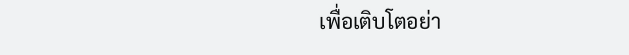เพื่อเติบโตอย่า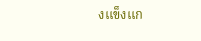งแข็งแก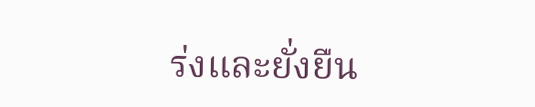ร่งและยั่งยืน